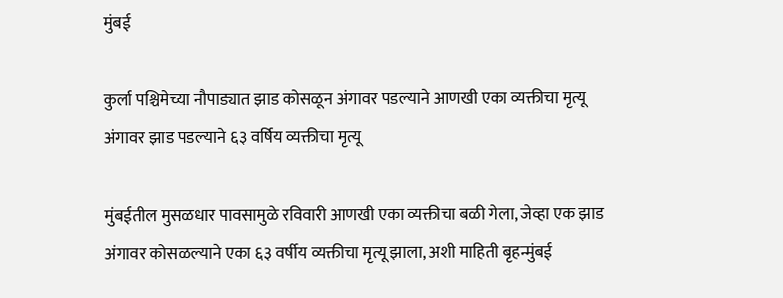मुंबई

कुर्ला पश्चिमेच्या नौपाड्यात झाड कोसळून अंगावर पडल्याने आणखी एका व्यक्तीचा मृत्यू अंगावर झाड पडल्याने ६३ वर्षिय व्यक्तीचा मृत्यू

मुंबईतील मुसळधार पावसामुळे रविवारी आणखी एका व्यक्तीचा बळी गेला, जेव्हा एक झाड अंगावर कोसळल्याने एका ६३ वर्षीय व्यक्तीचा मृत्यू झाला, अशी माहिती बृहन्मुंबई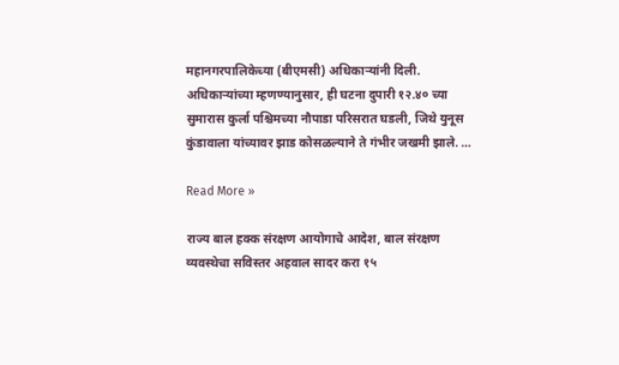महानगरपालिकेच्या (बीएमसी) अधिकाऱ्यांनी दिली. अधिकाऱ्यांच्या म्हणण्यानुसार, ही घटना दुपारी १२.४० च्या सुमारास कुर्ला पश्चिमच्या नौपाडा परिसरात घडली, जिथे युनूस कुंडावाला यांच्यावर झाड कोसळल्याने ते गंभीर जखमी झाले. …

Read More »

राज्य बाल हक्क संरक्षण आयोगाचे आदेश, बाल संरक्षण व्यवस्थेचा सविस्तर अहवाल सादर करा १५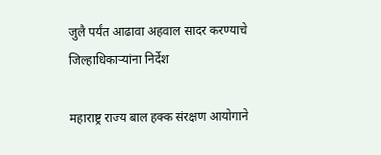जुलै पर्यंत आढावा अहवाल सादर करण्याचे जिल्हाधिकाऱ्यांना निर्देश

महाराष्ट्र राज्य बाल हक्क संरक्षण आयोगाने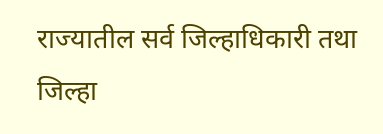राज्यातील सर्व जिल्हाधिकारी तथा जिल्हा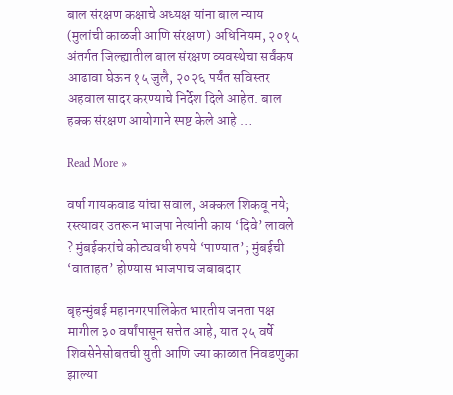बाल संरक्षण कक्षाचे अध्यक्ष यांना बाल न्याय (मुलांची काळजी आणि संरक्षण) अधिनियम, २०१५ अंतर्गत जिल्ह्यातील बाल संरक्षण व्यवस्थेचा सर्वंकष आढावा घेऊन १५ जुलै, २०२६ पर्यंत सविस्तर अहवाल सादर करण्याचे निर्देश दिले आहेत. बाल हक्क संरक्षण आयोगाने स्पष्ट केले आहे …

Read More »

वर्षा गायकवाड यांचा सवाल, अक्कल शिकवू नये; रस्त्यावर उतरून भाजपा नेत्यांनी काय ‘दिवे’ लावले ? मुंबईकरांचे कोट्यवधी रुपये ‘पाण्यात’; मुंबईची ‘वाताहत’ होण्यास भाजपाच जबाबदार

बृहन्मुंबई महानगरपालिकेत भारतीय जनता पक्ष मागील ३० वर्षांपासून सत्तेत आहे, यात २५ वर्षे शिवसेनेसोबतची युती आणि ज्या काळात निवडणुका झाल्या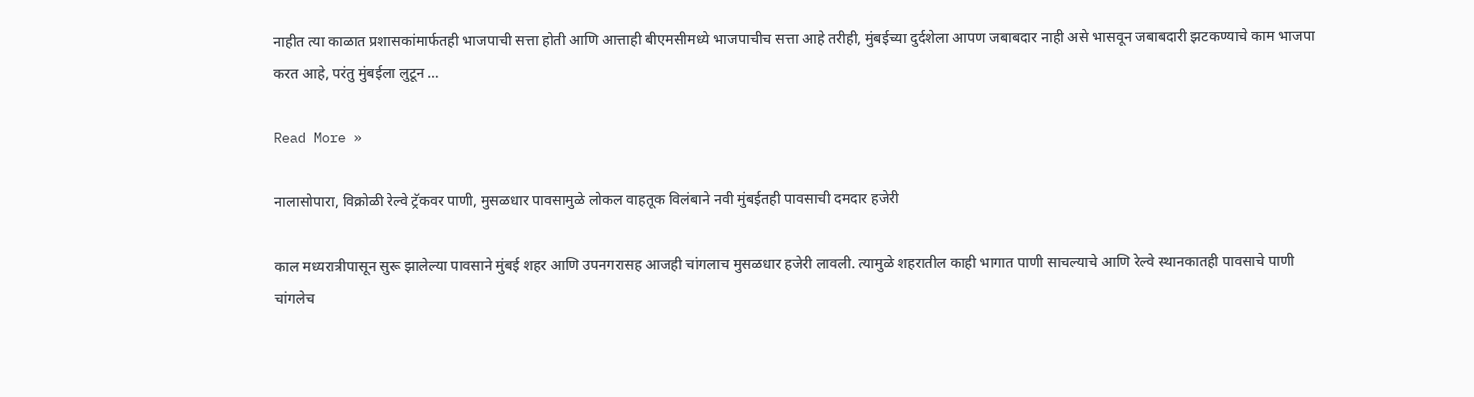नाहीत त्या काळात प्रशासकांमार्फतही भाजपाची सत्ता होती आणि आत्ताही बीएमसीमध्ये भाजपाचीच सत्ता आहे तरीही, मुंबईच्या दुर्दशेला आपण जबाबदार नाही असे भासवून जबाबदारी झटकण्याचे काम भाजपा करत आहे, परंतु मुंबईला लुटून …

Read More »

नालासोपारा, विक्रोळी रेल्वे ट्रॅकवर पाणी, मुसळधार पावसामुळे लोकल वाहतूक विलंबाने नवी मुंबईतही पावसाची दमदार हजेरी

काल मध्यरात्रीपासून सुरू झालेल्या पावसाने मुंबई शहर आणि उपनगरासह आजही चांगलाच मुसळधार हजेरी लावली. त्यामुळे शहरातील काही भागात पाणी साचल्याचे आणि रेल्वे स्थानकातही पावसाचे पाणी चांगलेच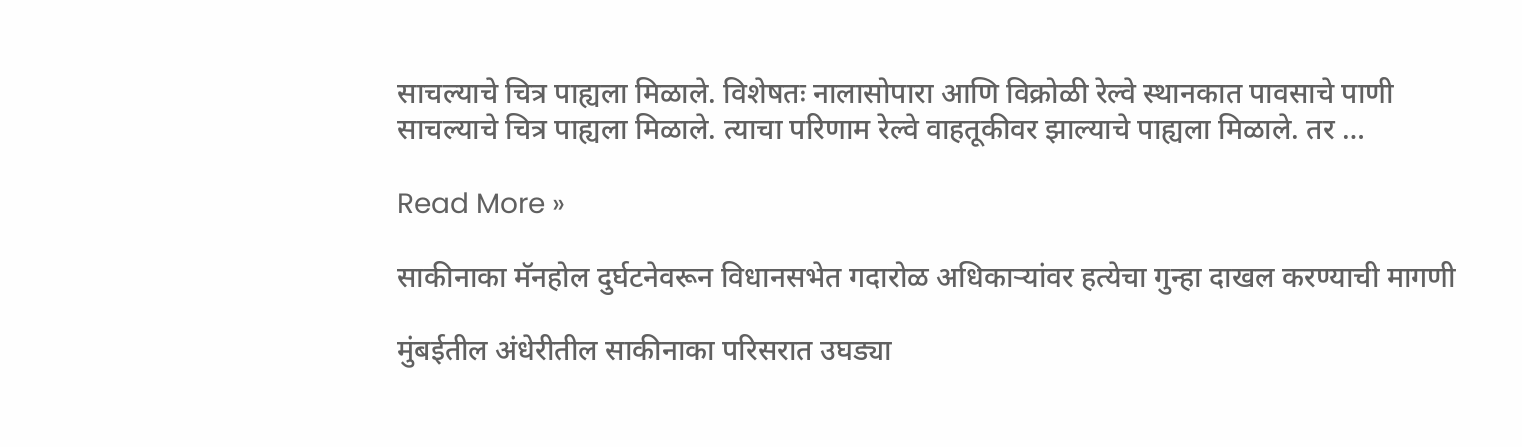साचल्याचे चित्र पाह्यला मिळाले. विशेषतः नालासोपारा आणि विक्रोळी रेल्वे स्थानकात पावसाचे पाणी साचल्याचे चित्र पाह्यला मिळाले. त्याचा परिणाम रेल्वे वाहतूकीवर झाल्याचे पाह्यला मिळाले. तर …

Read More »

साकीनाका मॅनहोल दुर्घटनेवरून विधानसभेत गदारोळ अधिकाऱ्यांवर हत्येचा गुन्हा दाखल करण्याची मागणी

मुंबईतील अंधेरीतील साकीनाका परिसरात उघड्या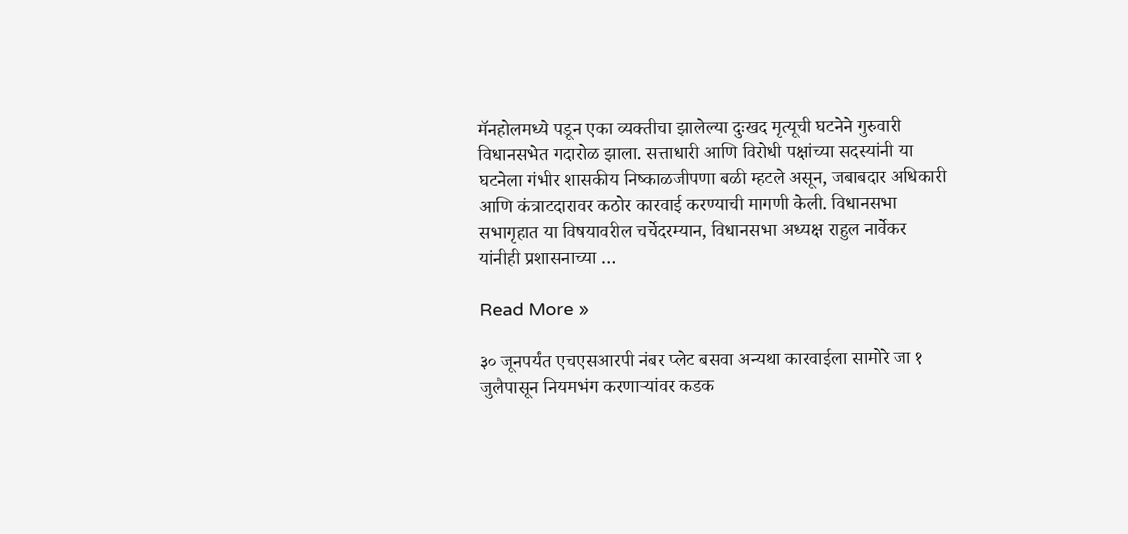मॅनहोलमध्ये पडून एका व्यक्तीचा झालेल्या दुःखद मृत्यूची घटनेने गुरुवारी विधानसभेत गदारोळ झाला. सत्ताधारी आणि विरोधी पक्षांच्या सदस्यांनी या घटनेला गंभीर शासकीय निष्काळजीपणा बळी म्हटले असून, जबाबदार अधिकारी आणि कंत्राटदारावर कठोर कारवाई करण्याची मागणी केली. विधानसभा सभागृहात या विषयावरील चर्चेदरम्यान, विधानसभा अध्यक्ष राहुल नार्वेकर यांनीही प्रशासनाच्या …

Read More »

३० जूनपर्यंत एचएसआरपी नंबर प्लेट बसवा अन्यथा कारवाईला सामोरे जा १ जुलैपासून नियमभंग करणाऱ्यांवर कडक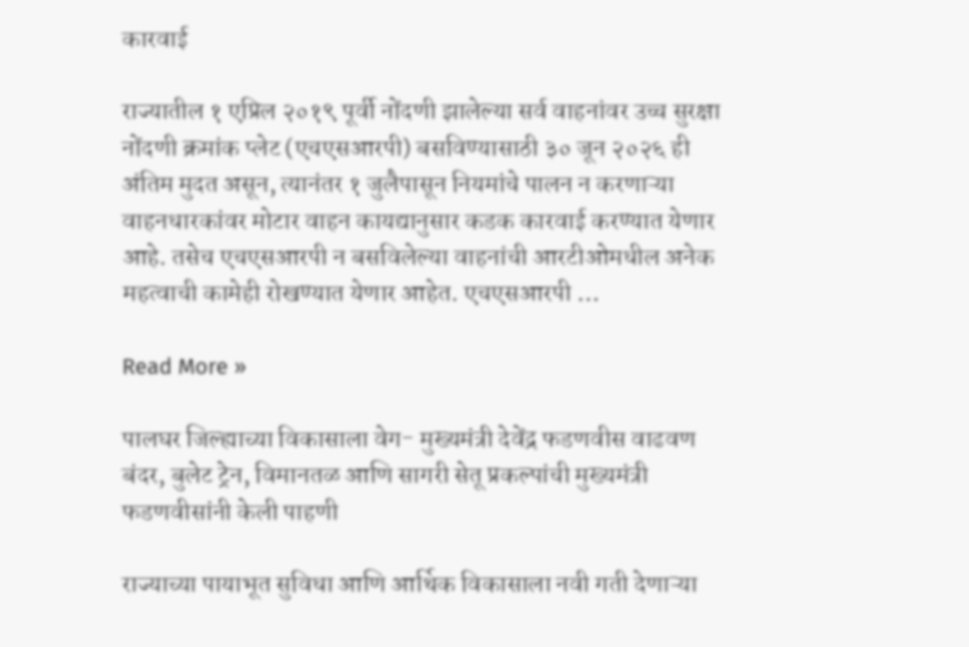कारवाई

राज्यातील १ एप्रिल २०१९ पूर्वी नोंदणी झालेल्या सर्व वाहनांवर उच्च सुरक्षा नोंदणी क्रमांक प्लेट (एचएसआरपी) बसविण्यासाठी ३० जून २०२६ ही अंतिम मुदत असून, त्यानंतर १ जुलैपासून नियमांचे पालन न करणाऱ्या वाहनधारकांवर मोटार वाहन कायद्यानुसार कडक कारवाई करण्यात येणार आहे. तसेच एचएसआरपी न बसविलेल्या वाहनांची आरटीओमधील अनेक महत्वाची कामेही रोखण्यात येणार आहेत. एचएसआरपी …

Read More »

पालघर जिल्ह्याच्या विकासाला वेग- मुख्यमंत्री देवेंद्र फडणवीस वाढवण बंदर, बुलेट ट्रेन, विमानतळ आणि सागरी सेतू प्रकल्पांची मुख्यमंत्री फडणवीसांनी केली पाहणी

राज्याच्या पायाभूत सुविधा आणि आर्थिक विकासाला नवी गती देणाऱ्या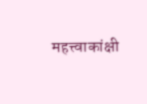महत्त्वाकांक्षी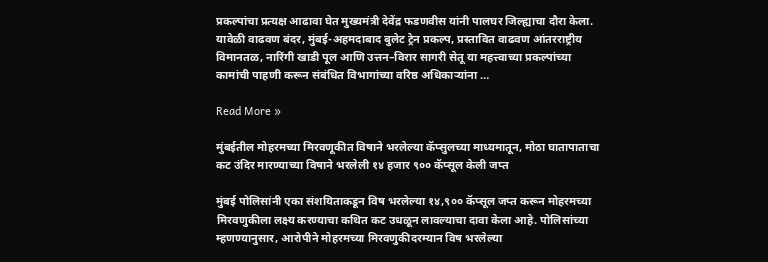प्रकल्पांचा प्रत्यक्ष आढावा घेत मुख्यमंत्री देवेंद्र फडणवीस यांनी पालघर जिल्ह्याचा दौरा केला. यावेळी वाढवण बंदर, मुंबई-अहमदाबाद बुलेट ट्रेन प्रकल्प, प्रस्तावित वाढवण आंतरराष्ट्रीय विमानतळ, नारिंगी खाडी पूल आणि उत्तन–विरार सागरी सेतू या महत्त्वाच्या प्रकल्पांच्या कामांची पाहणी करून संबंधित विभागांच्या वरिष्ठ अधिकाऱ्यांना …

Read More »

मुंबईतील मोहरमच्या मिरवणूकीत विषाने भरलेल्या कॅप्सुलच्या माध्यमातून, मोठा घातापाताचा कट उंदिर मारण्याच्या विषाने भरलेली १४ हजार ९०० कॅप्सूल केली जप्त

मुंबई पोलिसांनी एका संशयिताकडून विष भरलेल्या १४,९०० कॅप्सूल जप्त करून मोहरमच्या मिरवणुकीला लक्ष्य करण्याचा कथित कट उधळून लावल्याचा दावा केला आहे. पोलिसांच्या म्हणण्यानुसार, आरोपीने मोहरमच्या मिरवणुकीदरम्यान विष भरलेल्या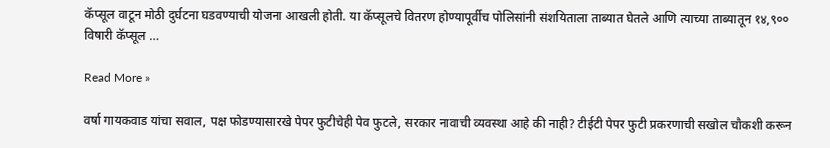कॅप्सूल वाटून मोठी दुर्घटना घडवण्याची योजना आखली होती. या कॅप्सूलचे वितरण होण्यापूर्वीच पोलिसांनी संशयिताला ताब्यात घेतले आणि त्याच्या ताब्यातून १४,९०० विषारी कॅप्सूल …

Read More »

वर्षा गायकवाड यांचा सवाल, पक्ष फोडण्यासारखे पेपर फुटीचेही पेव फुटले, सरकार नावाची व्यवस्था आहे की नाही? टीईटी पेपर फुटी प्रकरणाची सखोल चौकशी करून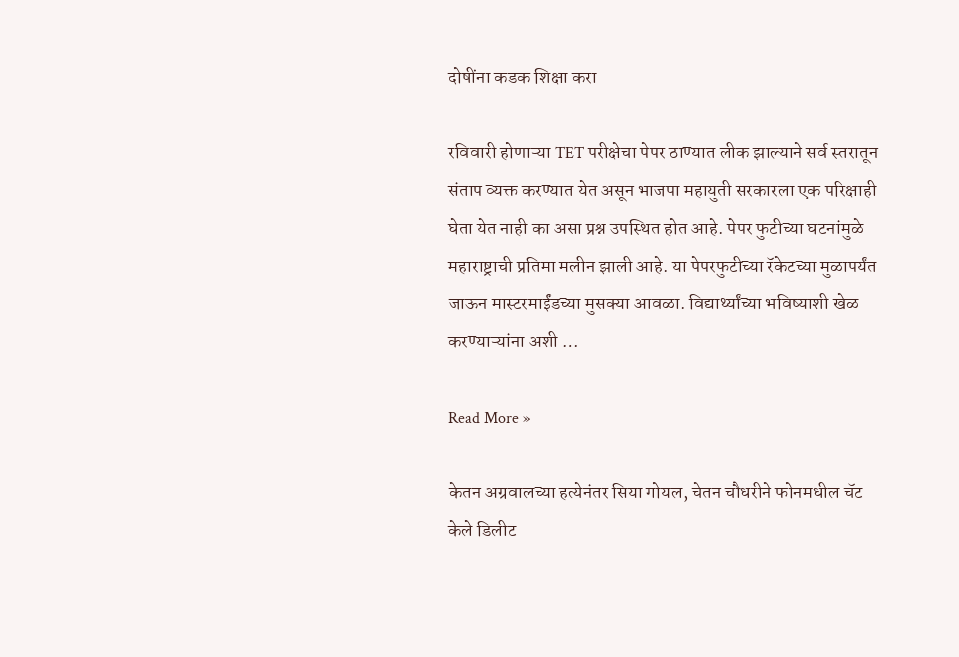दोषींना कडक शिक्षा करा

रविवारी होणाऱ्या TET परीक्षेचा पेपर ठाण्यात लीक झाल्याने सर्व स्तरातून संताप व्यक्त करण्यात येत असून भाजपा महायुती सरकारला एक परिक्षाही घेता येत नाही का असा प्रश्न उपस्थित होत आहे. पेपर फुटीच्या घटनांमुळे महाराष्ट्राची प्रतिमा मलीन झाली आहे. या पेपरफुटीच्या रॅकेटच्या मुळापर्यंत जाऊन मास्टरमाईंडच्या मुसक्या आवळा. विद्यार्थ्यांच्या भविष्याशी खेळ करण्याऱ्यांना अशी …

Read More »

केतन अग्रवालच्या हत्येनंतर सिया गोयल, चेतन चौधरीने फोनमधील चॅट केले डिलीट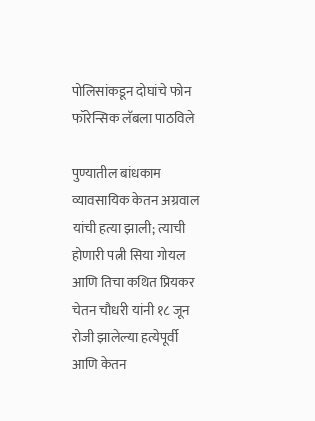पोलिसांकडून दोघांचे फोन फॉरेन्सिक लॅबला पाठविले

पुण्यातील बांधकाम व्यावसायिक केतन अग्रवाल यांची हत्या झाली; त्याची होणारी पत्नी सिया गोयल आणि तिचा कथित प्रियकर चेतन चौधरी यांनी १८ जून रोजी झालेल्या हत्येपूर्वी आणि केतन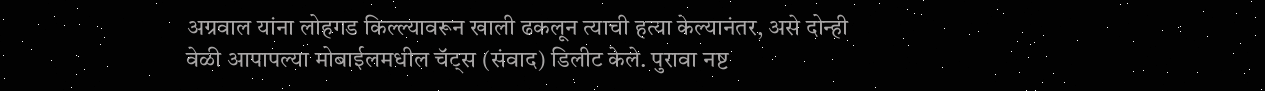अग्रवाल यांना लोहगड किल्ल्यावरून खाली ढकलून त्याची हत्या केल्यानंतर, असे दोन्ही वेळी आपापल्या मोबाईलमधील चॅट्स (संवाद) डिलीट केले. पुरावा नष्ट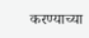करण्याच्या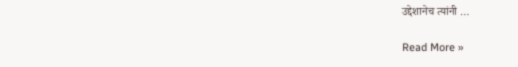उद्देशानेच त्यांनी …

Read More »